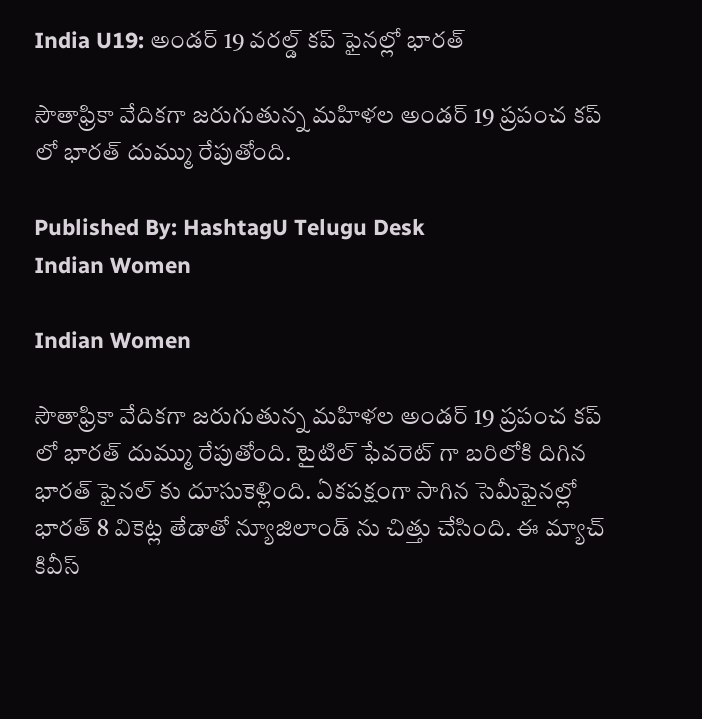India U19: అండర్ 19 వరల్డ్ కప్ ఫైనల్లో భారత్

సౌతాఫ్రికా వేదికగా జరుగుతున్న మహిళల అండర్ 19 ప్రపంచ కప్ లో భారత్ దుమ్ము రేపుతోంది.

Published By: HashtagU Telugu Desk
Indian Women

Indian Women

సౌతాఫ్రికా వేదికగా జరుగుతున్న మహిళల అండర్ 19 ప్రపంచ కప్ లో భారత్ దుమ్ము రేపుతోంది. టైటిల్ ఫేవరెట్ గా బరిలోకి దిగిన భారత్ ఫైనల్ కు దూసుకెళ్లింది. ఏకపక్షంగా సాగిన సెమీఫైనల్లో భారత్ 8 వికెట్ల తేడాతో న్యూజిలాండ్ ను చిత్తు చేసింది. ఈ మ్యాచ్ కివీస్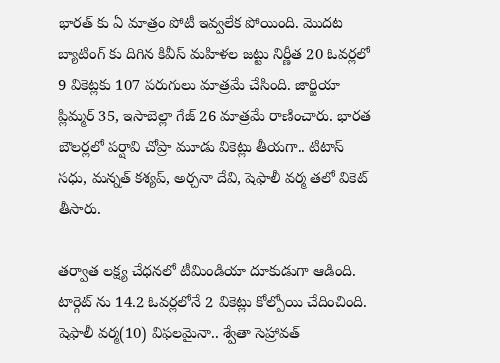భారత్ కు ఏ మాత్రం పోటీ ఇవ్వలేక పోయింది. మొదట బ్యాటింగ్ కు దిగిన కివీస్ మహిళల జట్టు నిర్ణీత 20 ఓవర్లలో 9 వికెట్లకు 107 పరుగులు మాత్రమే చేసింది. జార్జియా ప్లిమ్మర్ 35, ఇసాబెల్లా గేజ్ 26 మాత్రమే రాణించారు. భారత బౌలర్లలో పర్షావి చోప్రా మూడు వికెట్లు తీయగా.. టిటాస్ సధు, మన్నత్ కశ్యప్, అర్చనా దేవి, షెఫాలీ వర్మ తలో వికెట్ తీసారు.

తర్వాత లక్ష్య చేధనలో టీమిండియా దూకుడుగా ఆడింది. టార్గెట్ ను 14.2 ఓవర్లలోనే 2 వికెట్లు కోల్పోయి చేదించింది. షెఫాలీ వర్మ(10) విఫలమైనా.. శ్వేతా సెహ్రావత్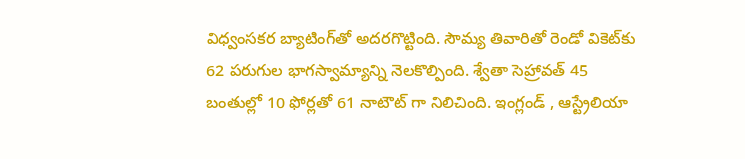విధ్వంసకర బ్యాటింగ్‌తో అదరగొట్టింది. సౌమ్య తివారి‌తో రెండో వికెట్‌కు 62 పరుగుల భాగస్వామ్యాన్ని నెలకొల్పింది. శ్వేతా సెహ్రావత్ 45 బంతుల్లో 10 ఫోర్లతో 61 నాటౌట్ గా నిలిచింది. ఇంగ్లండ్‌ , ఆస్ట్రేలియా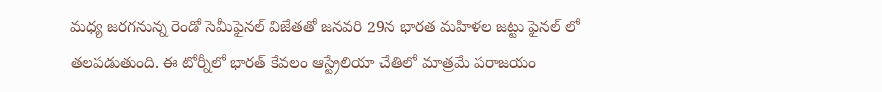మధ్య జరగనున్న రెండో సెమీఫైనల్‌ విజేతతో జనవరి 29న భారత మహిళల జట్టు ఫైనల్‌ లో తలపడుతుంది. ఈ టోర్నీలో భారత్ కేవలం ఆస్ట్రేలియా చేతిలో మాత్రమే పరాజయం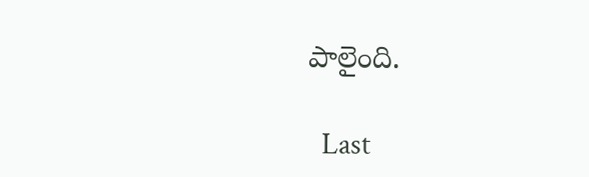పాలైంది.

  Last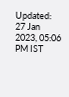Updated: 27 Jan 2023, 05:06 PM IST